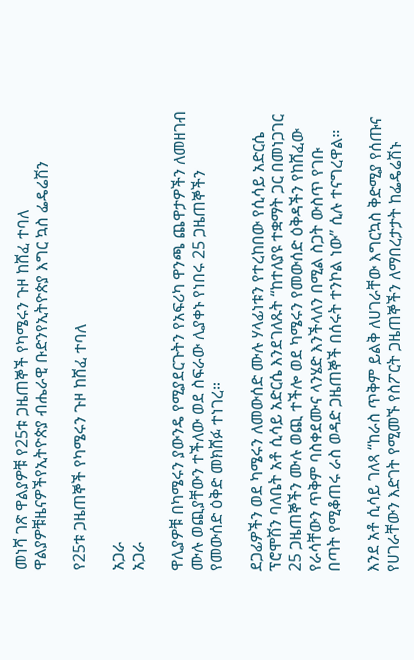መነሻ ገጽ ዋልያዎቹ የ25ቱ ጋዜጠኞች የካሜሩን ጉዞ ከሸፈ ተባለ
ዋልያዎቹዜናዎችየኢትዮጵያ ብሔራዊ ቡድንየኢትዮጵያ እግር ኳስ ፌዴሬሽን

የ25ቱ ጋዜጠኞች የካሜሩን ጉዞ ከሸፈ ተባለ

አጋራ
አጋራ

ዋሊያዎቹ በካሜሩን ያውንዴ የሚያደርጉትን የአፍሪካ ዋንጫ ጨዋታዎችን ለመዘገብ ሙሉ ወጪያቸውን ተችለው ወደ ስፍራው ሊያቀኑ የነበሩ 25 ጋዜጠኞችን የመውሰድ ዕቅድ መክሸፉ ተነገረ።

ደጋፊዎችን ወደ ካሜሩን ለመውሰድ ሙሉ ሃላፊነቱን የተረከበው የሲሳይ አድርሴ ፕሮሞሽን ባለቤት አቶ ሲሳይ አድርሴ እንደገለጹት “ከተለያዩ ተቋማት ጋር በመነጋገር 25 ጋዜጠኞችን ሙሉ ወጪ ተችሎ ወደ ካሜሩን የመውሰድ ዕቅዳችን የከሸፈው የራሳቸውን ጥቅም ባስቀደሙና ላንሄድ እንችላለን በሚል ስጋት ውስጥ የገቡ በጣት የሚቆጠሩ ራስ ወዳድ ጋዜጠኞች በሰሩት ተንኮል ነው” ሲሉ ተናግረዋል።

እንደ አቶ ሲሳይ ገለጻ “ከራስ ጥቅም ይልቅ ለሀገራቸው እግርኳስ ቅድሚያ የሰጡና የሀገራቸውን እድገት የሚመኙ የስፖርት ጋዜጠኞችን ለማበረታታት ከፌዴሬሽኑ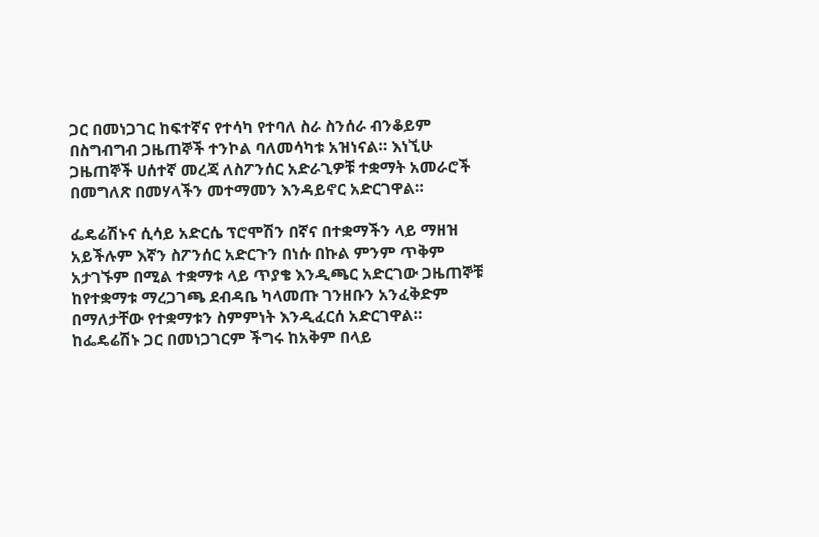ጋር በመነጋገር ከፍተኛና የተሳካ የተባለ ስራ ስንሰራ ብንቆይም በስግብግብ ጋዜጠኞች ተንኮል ባለመሳካቱ አዝነናል። እነኚሁ ጋዜጠኞች ሀሰተኛ መረጃ ለስፖንሰር አድራጊዎቹ ተቋማት አመራሮች በመግለጽ በመሃላችን መተማመን እንዳይኖር አድርገዋል።

ፌዴሬሽኑና ሲሳይ አድርሴ ፕሮሞሽን በኛና በተቋማችን ላይ ማዘዝ አይችሉም እኛን ስፖንሰር አድርጉን በነሱ በኩል ምንም ጥቅም አታገኙም በሚል ተቋማቱ ላይ ጥያቄ እንዲጫር አድርገው ጋዜጠኞቹ ከየተቋማቱ ማረጋገጫ ደብዳቤ ካላመጡ ገንዘቡን አንፈቅድም በማለታቸው የተቋማቱን ስምምነት እንዲፈርሰ አድርገዋል። ከፌዴሬሽኑ ጋር በመነጋገርም ችግሩ ከአቅም በላይ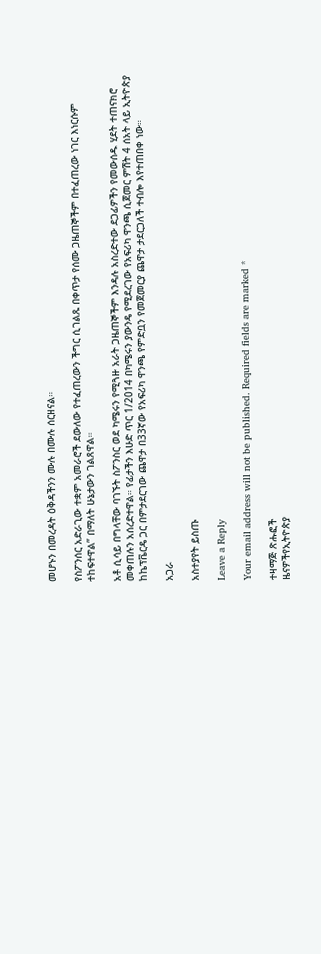መሆኑን በመረዳት ዕቅዳችንን ሙሉ በሙሉ ሰርዘናል።

የስፖንሰር አድራጊው ተቋም አመራሮች ደውለው የተፈጠረውን ችግር ሲገልጹ በቀጥታ የሰሙ ጋዜጠኞችም በተፈጠረው ነገር እነርሱም ተከፍተዋል” በማለት ሁኔታውን ገልጸዋል።

አቶ ሲሳይ በግላቸው ባገኙት ስፖንስር ወደ ካሜሩን የሚጓዙ አራት ጋዜጠኞችም እንዳሉ አስረድተው ደጋፊዎችን የመውሰዱ ሂደት ተጠናክሮ መቀጠሉን አሰረድተዋል። የፊታችን እሁድ ጥር 1/2014 በካሜሩን ያውንዴ የሚደረገው የአፍሪካ ዋንጫ ሲጀመር ምሽት 4 ሰአት ላይ ኢትዮጵያ ከኬፕቬርዴ ጋር በምታደርገው ጨዋታ በ33ኛው የአፍሪካ ዋንጫ የምድቧን የመጀመርያ ጨዋታ ታደርጋለች ተብሎ እየተጠበቀ ነው።

አጋራ

አስተያየት ይስጡ

Leave a Reply

Your email address will not be published. Required fields are marked *

ተዛማጅ ጽሑፎች
ዜናዎችየኢትዮጵያ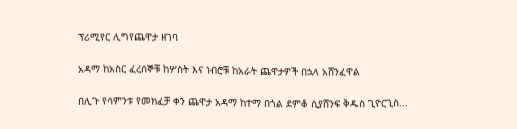ፕሪሚየር ሊግየጨዋታ ዘገባ

አዳማ ከአስር ፈረሰኞቹ ከሦስት እና ነብሮቹ ከአራት ጨዋታዎች በኋላ አሸንፈዋል

በሊጉ የሳምንቱ የመክፈቻ ቀን ጨዋታ አዳማ ከተማ በጎል ደምቆ ሲያሸንፍ ቅዱስ ጊዮርጊስ...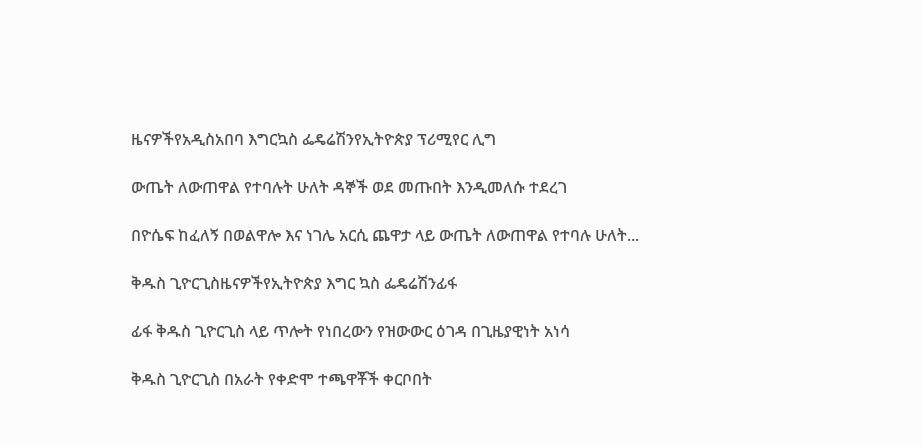ዜናዎችየአዲስአበባ እግርኳስ ፌዴሬሽንየኢትዮጵያ ፕሪሚየር ሊግ

ውጤት ለውጠዋል የተባሉት ሁለት ዳኞች ወደ መጡበት እንዲመለሱ ተደረገ

በዮሴፍ ከፈለኝ በወልዋሎ እና ነገሌ አርሲ ጨዋታ ላይ ውጤት ለውጠዋል የተባሉ ሁለት...

ቅዱስ ጊዮርጊስዜናዎችየኢትዮጵያ እግር ኳስ ፌዴሬሽንፊፋ

ፊፋ ቅዱስ ጊዮርጊስ ላይ ጥሎት የነበረውን የዝውውር ዕገዳ በጊዜያዊነት አነሳ

ቅዱስ ጊዮርጊስ በአራት የቀድሞ ተጫዋቾች ቀርቦበት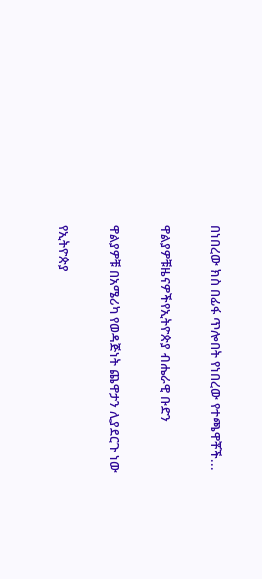በነበረው ክስ በፊፋ ጥሎበት የነበረው የተጫዋቾች...

ዋልያዎቹዜናዎችየኢትዮጵያ ብሔራዊ ቡድን

ዋልያዎቹ በአሜሪካ የወዳጅነት ጨዋታን ሊያደርጉ ነው

የኢትዮጵያ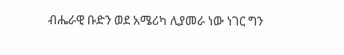ብሔራዊ ቡድን ወደ አሜሪካ ሊያመራ ነው ነገር ግን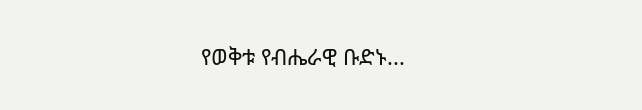የወቅቱ የብሔራዊ ቡድኑ...